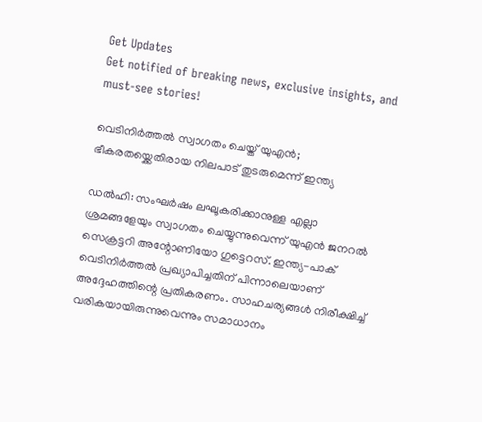Get Updates
Get notified of breaking news, exclusive insights, and must-see stories!

വെടിനിർത്തൽ സ്വാഗതം ചെയ്ത് യുഎൻ; ഭീകരതയ്ക്കെതിരായ നിലപാട് തുടരുമെന്ന് ഇന്ത്യ

ഡൽഹി: സംഘർഷം ലഘൂകരിക്കാനുള്ള എല്ലാ ശ്രമങ്ങളേയും സ്വാഗതം ചെയ്യുന്നുവെന്ന് യുഎൻ ജനറൽ സെക്രട്ടറി അന്റോണിയോ ഗുട്ടെറസ്. ഇന്ത്യ-പാക് വെടിനിർത്തൽ പ്രഖ്യാപിച്ചതിന് പിന്നാലെയാണ് അദ്ദേഹത്തിന്റെ പ്രതികരണം. സാഹചര്യങ്ങൾ നിരീക്ഷിച്ച് വരികയായിരുന്നുവെന്നും സമാധാനം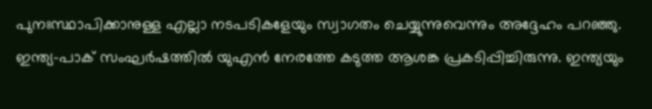പുനഃസ്ഥാപിക്കാനുള്ള എല്ലാ നടപടികളേയും സ്വാഗതം ചെയ്യുന്നുവെന്നും അദ്ദേഹം പറഞ്ഞു. ഇന്ത്യ-പാക് സംഘർഷത്തിൽ യുഎൻ നേരത്തേ കടുത്ത ആശങ്ക പ്രകടിപ്പിച്ചിരുന്നു. ഇന്ത്യയും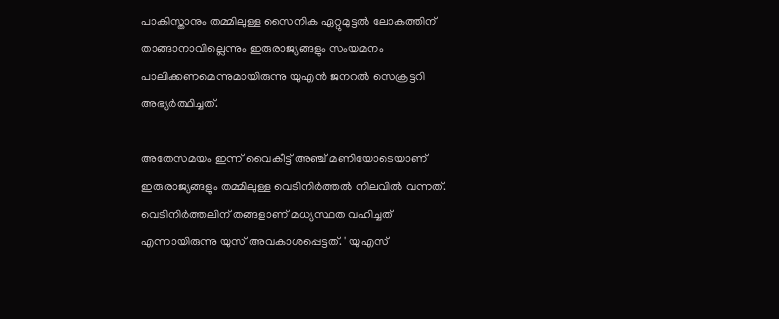പാകിസ്താനും തമ്മിലുള്ള സൈനിക ഏറ്റുമുട്ടൽ ലോകത്തിന് താങ്ങാനാവില്ലെന്നും ഇരുരാജ്യങ്ങളും സംയമനം പാലിക്കണമെന്നുമായിരുന്നു യുഎൻ ജനറൽ സെക്രട്ടറി അഭ്യർത്ഥിച്ചത്.

അതേസമയം ഇന്ന് വൈകീട്ട് അഞ്ച് മണിയോടെയാണ് ഇരുരാജ്യങ്ങളും തമ്മിലുള്ള വെടിനിർത്തൽ നിലവിൽ വന്നത്. വെടിനിർത്തലിന് തങ്ങളാണ് മധ്യസ്ഥത വഹിച്ചത് എന്നായിരുന്നു യുസ് അവകാശപ്പെട്ടത്. ' യുഎസ്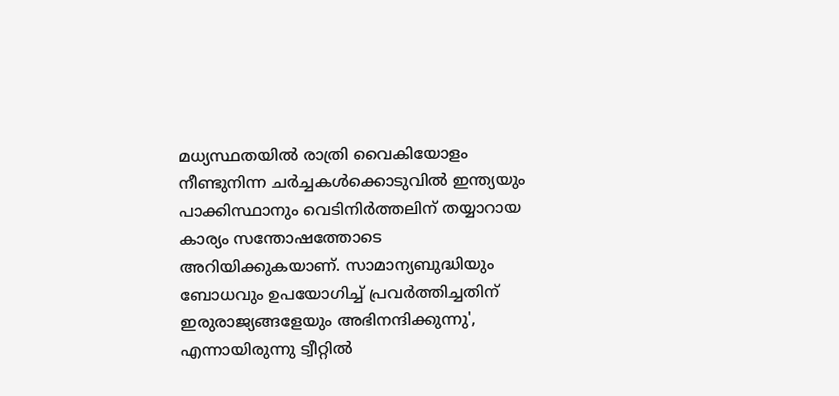മധ്യസ്ഥതയിൽ രാത്രി വൈകിയോളം നീണ്ടുനിന്ന ചർച്ചകൾക്കൊടുവിൽ ഇന്ത്യയും പാക്കിസ്ഥാനും വെടിനിർത്തലിന് തയ്യാറായ കാര്യം സന്തോഷത്തോടെ അറിയിക്കുകയാണ്. സാമാന്യബുദ്ധിയും ബോധവും ഉപയോഗിച്ച് പ്രവർത്തിച്ചതിന് ഇരുരാജ്യങ്ങളേയും അഭിനന്ദിക്കുന്നു', എന്നായിരുന്നു ട്വീറ്റിൽ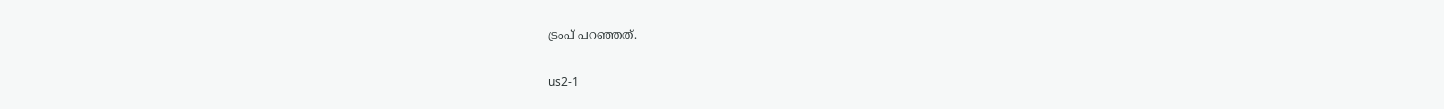ട്രംപ് പറ‍ഞ്ഞത്.

us2-1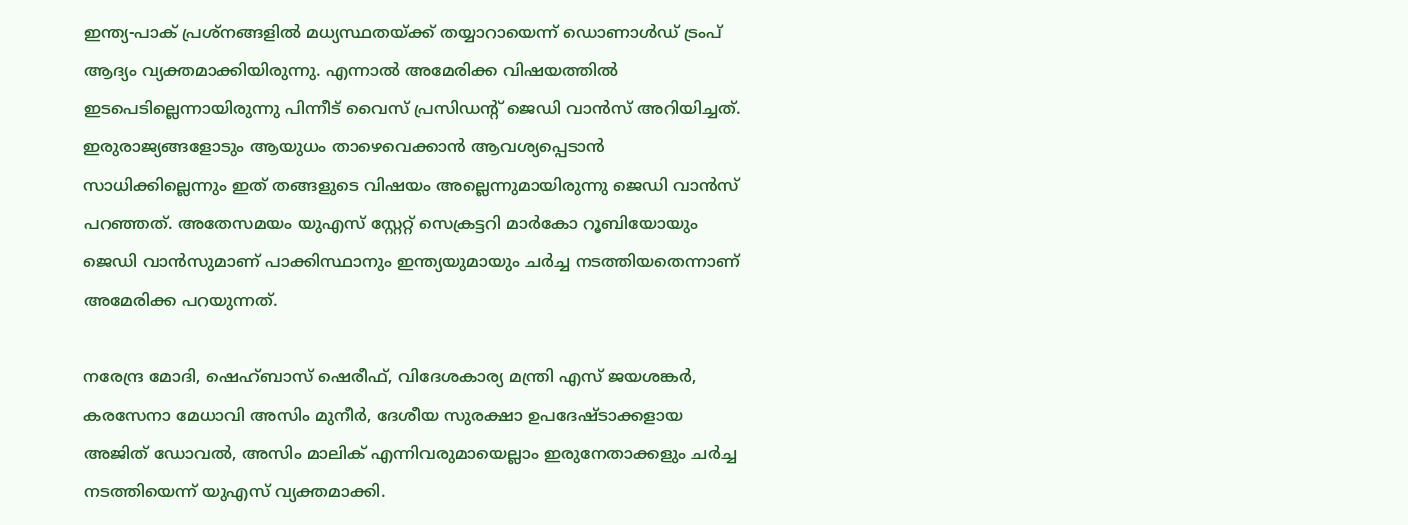ഇന്ത്യ-പാക് പ്രശ്നങ്ങളിൽ മധ്യസ്ഥതയ്ക്ക് തയ്യാറായെന്ന് ഡൊണാൾഡ് ട്രംപ് ആദ്യം വ്യക്തമാക്കിയിരുന്നു. എന്നാൽ അമേരിക്ക വിഷയത്തിൽ ഇടപെടില്ലെന്നായിരുന്നു പിന്നീട് വൈസ് പ്രസിഡന്റ് ജെഡി വാൻസ് അറിയിച്ചത്. ഇരുരാജ്യങ്ങളോടും ആയുധം താഴെവെക്കാൻ ആവശ്യപ്പെടാൻ സാധിക്കില്ലെന്നും ഇത് തങ്ങളുടെ വിഷയം അല്ലെന്നുമായിരുന്നു ജെഡി വാൻസ് പറഞ്ഞത്. അതേസമയം യുഎസ് സ്റ്റേറ്റ് സെക്രട്ടറി മാർകോ റൂബിയോയും ജെഡി വാൻസുമാണ് പാക്കിസ്ഥാനും ഇന്ത്യയുമായും ചർച്ച നടത്തിയതെന്നാണ് അമേരിക്ക പറയുന്നത്.

നരേന്ദ്ര മോദി, ഷെഹ്ബാസ് ഷെരീഫ്, വിദേശകാര്യ മന്ത്രി എസ് ജയശങ്കർ, കരസേനാ മേധാവി അസിം മുനീർ, ദേശീയ സുരക്ഷാ ഉപദേഷ്ടാക്കളായ അജിത് ഡോവൽ, അസിം മാലിക് എന്നിവരുമായെല്ലാം ഇരുനേതാക്കളും ചർച്ച നടത്തിയെന്ന് യുഎസ് വ്യക്തമാക്കി.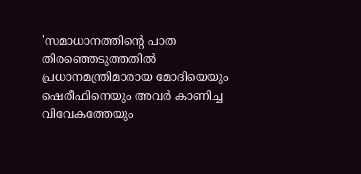'സമാധാനത്തിന്റെ പാത തിരഞ്ഞെടുത്തതിൽ പ്രധാനമന്ത്രിമാരായ മോദിയെയും ഷെരീഫിനെയും അവർ കാണിച്ച വിവേകത്തേയും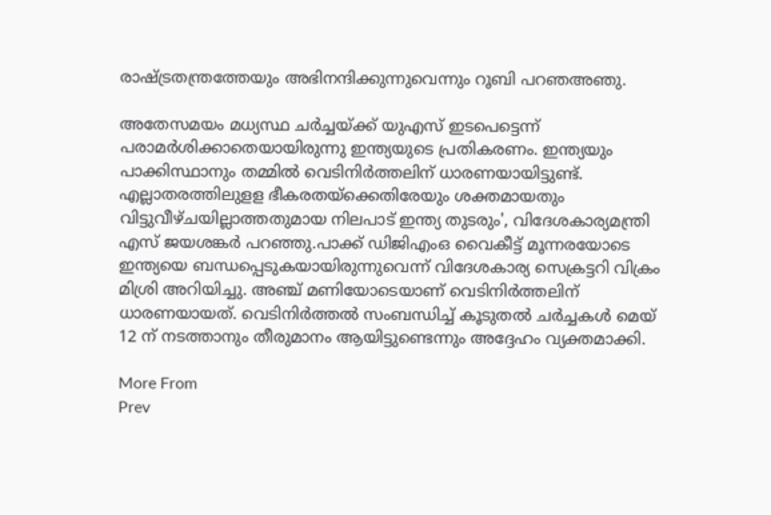രാഷ്ട്രതന്ത്രത്തേയും അഭിനന്ദിക്കുന്നുവെന്നും റൂബി പറഞഅഞു.

അതേസമയം മധ്യസ്ഥ ചർച്ചയ്ക്ക് യുഎസ് ഇടപെട്ടെന്ന് പരാമർശിക്കാതെയായിരുന്നു ഇന്ത്യയുടെ പ്രതികരണം. ഇന്ത്യയും പാക്കിസ്ഥാനും തമ്മിൽ വെടിനിർത്തലിന് ധാരണയായിട്ടുണ്ട്. എല്ലാതരത്തിലുളള ഭീകരതയ്ക്കെതിരേയും ശക്തമായതും വിട്ടുവീഴ്ചയില്ലാത്തതുമായ നിലപാട് ഇന്ത്യ തുടരും', വിദേശകാര്യമന്ത്രി എസ് ജയശങ്കർ പറഞ്ഞു.പാക്ക് ഡിജിഎംഒ വൈകീട്ട് മൂന്നരയോടെ ഇന്ത്യയെ ബന്ധപ്പെടുകയായിരുന്നുവെന്ന് വിദേശകാര്യ സെക്രട്ടറി വിക്രം മിശ്രി അറിയിച്ചു. അഞ്ച് മണിയോടെയാണ് വെടിനിർത്തലിന് ധാരണയായത്. വെടിനിർത്തൽ സംബന്ധിച്ച് കൂടുതൽ ചർച്ചകൾ മെയ് 12 ന് നടത്താനും തീരുമാനം ആയിട്ടുണ്ടെന്നും അദ്ദേഹം വ്യക്തമാക്കി.

More From
Prev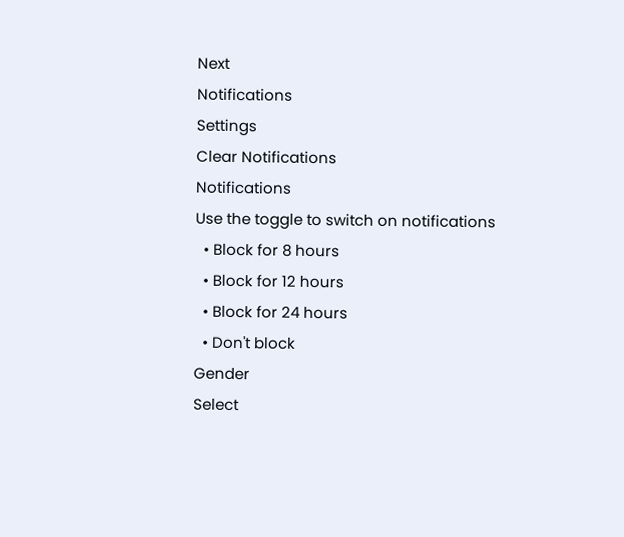Next
Notifications
Settings
Clear Notifications
Notifications
Use the toggle to switch on notifications
  • Block for 8 hours
  • Block for 12 hours
  • Block for 24 hours
  • Don't block
Gender
Select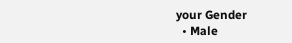your Gender
  • Male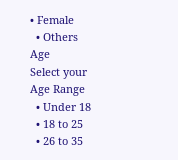• Female
  • Others
Age
Select your Age Range
  • Under 18
  • 18 to 25
  • 26 to 35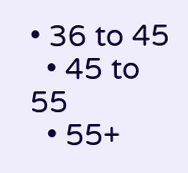• 36 to 45
  • 45 to 55
  • 55+